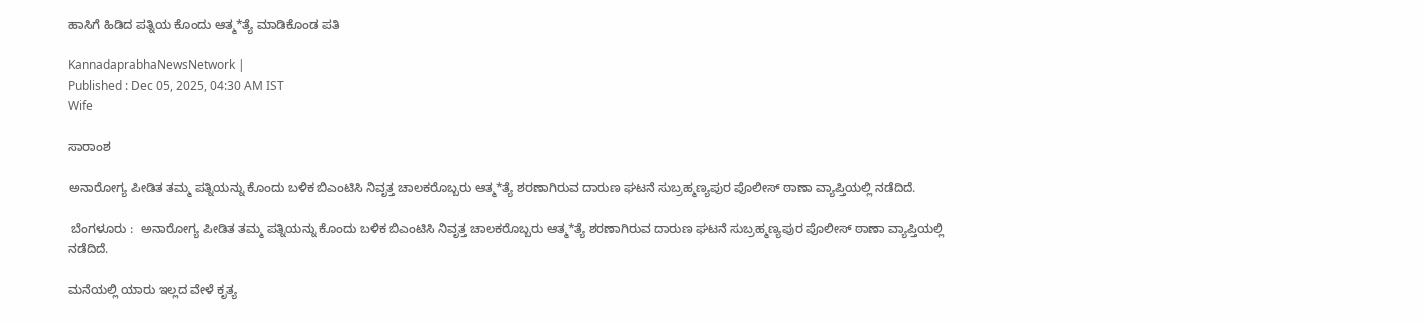ಹಾಸಿಗೆ ಹಿಡಿದ ಪತ್ನಿಯ ಕೊಂದು ಆತ್ಮ*ತ್ಯೆ ಮಾಡಿಕೊಂಡ ಪತಿ

KannadaprabhaNewsNetwork |
Published : Dec 05, 2025, 04:30 AM IST
Wife

ಸಾರಾಂಶ

ಅನಾರೋಗ್ಯ ಪೀಡಿತ ತಮ್ಮ ಪತ್ನಿಯನ್ನು ಕೊಂದು ಬಳಿಕ ಬಿಎಂಟಿಸಿ ನಿವೃತ್ತ ಚಾಲಕರೊಬ್ಬರು ಆತ್ಮ*ತ್ಯೆ ಶರಣಾಗಿರುವ ದಾರುಣ ಘಟನೆ ಸುಬ್ರಹ್ಮಣ್ಯಪುರ ಪೊಲೀಸ್ ಠಾಣಾ ವ್ಯಾಪ್ತಿಯಲ್ಲಿ ನಡೆದಿದೆ.

 ಬೆಂಗಳೂರು :  ಅನಾರೋಗ್ಯ ಪೀಡಿತ ತಮ್ಮ ಪತ್ನಿಯನ್ನು ಕೊಂದು ಬಳಿಕ ಬಿಎಂಟಿಸಿ ನಿವೃತ್ತ ಚಾಲಕರೊಬ್ಬರು ಆತ್ಮ*ತ್ಯೆ ಶರಣಾಗಿರುವ ದಾರುಣ ಘಟನೆ ಸುಬ್ರಹ್ಮಣ್ಯಪುರ ಪೊಲೀಸ್ ಠಾಣಾ ವ್ಯಾಪ್ತಿಯಲ್ಲಿ ನಡೆದಿದೆ.

ಮನೆಯಲ್ಲಿ ಯಾರು ಇಲ್ಲದ ವೇಳೆ ಕೃತ್ಯ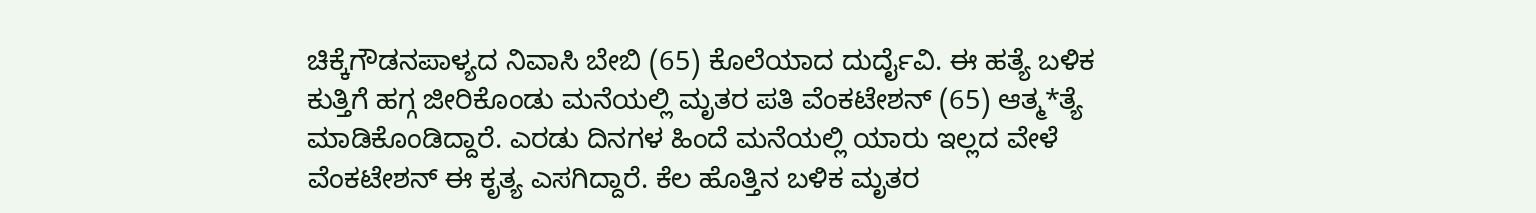ಚಿಕ್ಕೆಗೌಡನಪಾಳ್ಯದ ನಿವಾಸಿ ಬೇಬಿ (65) ಕೊಲೆಯಾದ ದುರ್ದೈವಿ. ಈ ಹತ್ಯೆ ಬಳಿಕ ಕುತ್ತಿಗೆ ಹಗ್ಗ ಜೀರಿಕೊಂಡು ಮನೆಯಲ್ಲಿ ಮೃತರ ಪತಿ ವೆಂಕಟೇಶನ್‌ (65) ಆತ್ಮ*ತ್ಯೆ ಮಾಡಿಕೊಂಡಿದ್ದಾರೆ. ಎರಡು ದಿನಗಳ ಹಿಂದೆ ಮನೆಯಲ್ಲಿ ಯಾರು ಇಲ್ಲದ ವೇಳೆ ವೆಂಕಟೇಶನ್ ಈ ಕೃತ್ಯ ಎಸಗಿದ್ದಾರೆ. ಕೆಲ ಹೊತ್ತಿನ ಬಳಿಕ ಮೃತರ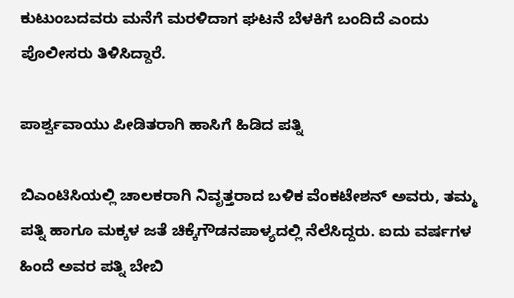ಕುಟುಂಬದವರು ಮನೆಗೆ ಮರಳಿದಾಗ ಘಟನೆ ಬೆಳಕಿಗೆ ಬಂದಿದೆ ಎಂದು ಪೊಲೀಸರು ತಿಳಿಸಿದ್ದಾರೆ.

ಪಾರ್ಶ್ವವಾಯು ಪೀಡಿತರಾಗಿ ಹಾಸಿಗೆ ಹಿಡಿದ ಪತ್ನಿ

ಬಿಎಂಟಿಸಿಯಲ್ಲಿ ಚಾಲಕರಾಗಿ ನಿವೃತ್ತರಾದ ಬಳಿಕ ವೆಂಕಟೇಶನ್ ಅ‍ವರು, ತಮ್ಮ ಪತ್ನಿ ಹಾಗೂ ಮಕ್ಕಳ ಜತೆ ಚಿಕ್ಕೆಗೌಡನಪಾಳ್ಯದಲ್ಲಿ ನೆಲೆಸಿದ್ದರು. ಐದು ವರ್ಷಗಳ ಹಿಂದೆ ಅವರ ಪತ್ನಿ ಬೇಬಿ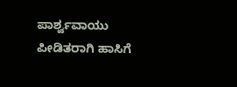ಪಾರ್ಶ್ವವಾಯು ಪೀಡಿತರಾಗಿ ಹಾಸಿಗೆ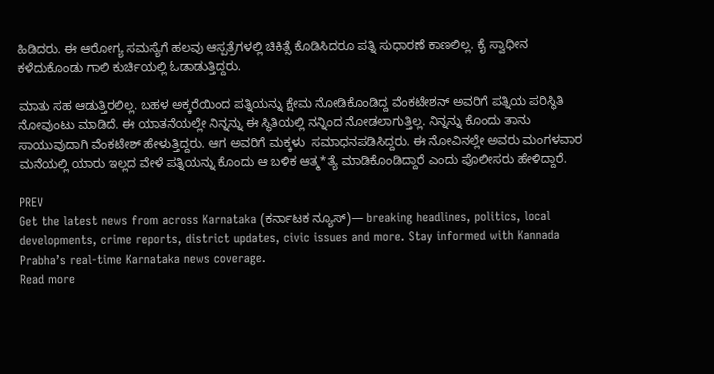ಹಿಡಿದರು. ಈ ಆರೋಗ್ಯ ಸಮಸ್ಯೆಗೆ ಹಲವು ಆಸ್ಪತ್ರೆಗಳಲ್ಲಿ ಚಿಕಿತ್ಸೆ ಕೊಡಿಸಿದರೂ ಪತ್ನಿ ಸುಧಾರಣೆ ಕಾಣಲಿಲ್ಲ. ಕೈ ಸ್ವಾಧೀನ ಕಳೆದುಕೊಂಡು ಗಾಲಿ ಕುರ್ಚಿಯಲ್ಲಿ ಓಡಾಡುತ್ತಿದ್ದರು.

ಮಾತು ಸಹ ಆಡುತ್ತಿರಲಿಲ್ಲ. ಬಹಳ ಅಕ್ಕರೆಯಿಂದ ಪತ್ನಿಯನ್ನು ಕ್ಷೇಮ ನೋಡಿಕೊಂಡಿದ್ದ ವೆಂಕಟೇಶನ್ ಅವರಿಗೆ ಪತ್ನಿಯ ಪರಿಸ್ಥಿತಿ ನೋವುಂಟು ಮಾಡಿದೆ. ಈ ಯಾತನೆಯಲ್ಲೇ ನಿನ್ನನ್ನು ಈ ಸ್ಥಿತಿಯಲ್ಲಿ ನನ್ನಿಂದ ನೋಡಲಾಗುತ್ತಿಲ್ಲ. ನಿನ್ನನ್ನು ಕೊಂದು ತಾನು ಸಾಯುವುದಾಗಿ ವೆಂಕಟೇಶ್‌ ಹೇಳುತ್ತಿದ್ದರು. ಆಗ ಅವರಿಗೆ ಮಕ್ಕಳು  ಸಮಾಧನಪಡಿಸಿದ್ದರು. ಈ ನೋವಿನಲ್ಲೇ ಅವರು ಮಂಗಳವಾರ ಮನೆಯಲ್ಲಿ ಯಾರು ಇಲ್ಲದ ವೇಳೆ ಪತ್ನಿಯನ್ನು ಕೊಂದು ಆ ಬಳಿಕ ಆತ್ಮ*ತ್ಯೆ ಮಾಡಿಕೊಂಡಿದ್ದಾರೆ ಎಂದು ಪೊಲೀಸರು ಹೇಳಿದ್ದಾರೆ.

PREV
Get the latest news from across Karnataka (ಕರ್ನಾಟಕ ನ್ಯೂಸ್)— breaking headlines, politics, local developments, crime reports, district updates, civic issues and more. Stay informed with Kannada Prabha’s real‑time Karnataka news coverage.
Read more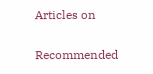Articles on

Recommended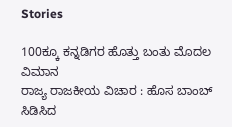Stories

100ಕ್ಕೂ ಕನ್ನಡಿಗರ ಹೊತ್ತು ಬಂತು ಮೊದಲ ವಿಮಾನ
ರಾಜ್ಯ ರಾಜಕೀಯ ವಿಚಾರ : ಹೊಸ ಬಾಂಬ್ ಸಿಡಿಸಿದ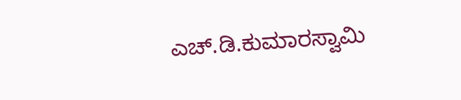ಎಚ್.ಡಿ.ಕುಮಾರಸ್ವಾಮಿ